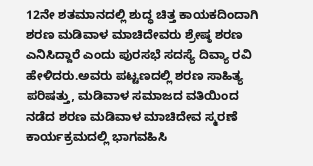12ನೇ ಶತಮಾನದಲ್ಲಿ ಶುದ್ಧ ಚಿತ್ತ ಕಾಯಕದಿಂದಾಗಿ ಶರಣ ಮಡಿವಾಳ ಮಾಚಿದೇವರು ಶ್ರೇಷ್ಠ ಶರಣ ಎನಿಸಿದ್ದಾರೆ ಎಂದು ಪುರಸಭೆ ಸದಸ್ಯೆ ದಿವ್ಯಾ ರವಿ ಹೇಳಿದರು.ಅವರು ಪಟ್ಟಣದಲ್ಲಿ ಶರಣ ಸಾಹಿತ್ಯ ಪರಿಷತ್ತು, ಮಡಿವಾಳ ಸಮಾಜದ ವತಿಯಿಂದ ನಡೆದ ಶರಣ ಮಡಿವಾಳ ಮಾಚಿದೇವ ಸ್ಮರಣೆ ಕಾರ್ಯಕ್ರಮದಲ್ಲಿ ಭಾಗವಹಿಸಿ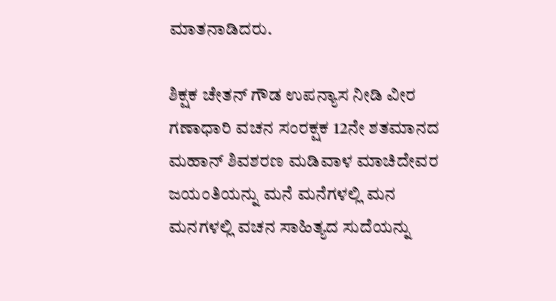ಮಾತನಾಡಿದರು.

ಶಿಕ್ಷಕ ಚೇತನ್ ಗೌಡ ಉಪನ್ಯಾಸ ನೀಡಿ ವೀರ ಗಣಾಧಾರಿ ವಚನ ಸಂರಕ್ಷಕ 12ನೇ ಶತಮಾನದ ಮಹಾನ್ ಶಿವಶರಣ ಮಡಿವಾಳ ಮಾಚಿದೇವರ ಜಯಂತಿಯನ್ನು ಮನೆ ಮನೆಗಳಲ್ಲಿ ಮನ ಮನಗಳಲ್ಲಿ ವಚನ ಸಾಹಿತ್ಯದ ಸುದೆಯನ್ನು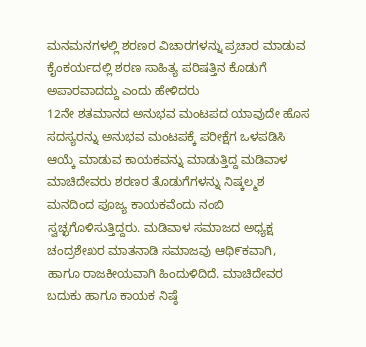ಮನಮನಗಳಲ್ಲಿ ಶರಣರ ವಿಚಾರಗಳನ್ನು ಪ್ರಚಾರ ಮಾಡುವ ಕೈಂಕರ್ಯದಲ್ಲಿ ಶರಣ ಸಾಹಿತ್ಯ ಪರಿಷತ್ತಿನ ಕೊಡುಗೆ ಅಪಾರವಾದದ್ದು ಎಂದು ಹೇಳಿದರು
12ನೇ ಶತಮಾನದ ಅನುಭವ ಮಂಟಪದ ಯಾವುದೇ ಹೊಸ ಸದಸ್ಯರನ್ನು ಅನುಭವ ಮಂಟಪಕ್ಕೆ ಪರೀಕ್ಷೆಗ ಒಳಪಡಿಸಿ ಆಯ್ಕೆ ಮಾಡುವ ಕಾಯಕವನ್ನು ಮಾಡುತ್ತಿದ್ದ ಮಡಿವಾಳ ಮಾಚಿದೇವರು ಶರಣರ ತೊಡುಗೆಗಳನ್ನು ನಿಷ್ಕಲ್ಮಶ ಮನದಿಂದ ಪೂಜ್ಯ ಕಾಯಕವೆಂದು ನಂಬಿ ಸ್ವಚ್ಛಗೊಳಿಸುತ್ತಿದ್ದರು. ಮಡಿವಾಳ ಸಮಾಜದ ಅಧ್ಯಕ್ಷ ಚಂದ್ರಶೇಖರ ಮಾತನಾಡಿ ಸಮಾಜವು ಆಥಿ೯ಕವಾಗಿ, ಹಾಗೂ ರಾಜಕೀಯವಾಗಿ ಹಿಂದುಳಿದಿದೆ. ಮಾಚಿದೇವರ ಬದುಕು ಹಾಗೂ ಕಾಯಕ ನಿಷ್ಠೆ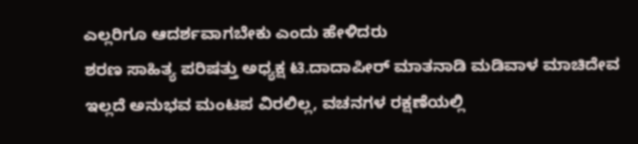ಎಲ್ಲರಿಗೂ ಆದರ್ಶವಾಗಬೇಕು ಎಂದು ಹೇಳಿದರು
ಶರಣ ಸಾಹಿತ್ಯ ಪರಿಷತ್ತು ಅಧ್ಯಕ್ಷ ಟಿ.ದಾದಾಪೀರ್ ಮಾತನಾಡಿ ಮಡಿವಾಳ ಮಾಚಿದೇವ ಇಲ್ಲದೆ ಅನುಭವ ಮಂಟಪ ವಿರಲಿಲ್ಲ, ವಚನಗಳ ರಕ್ಷಣೆಯಲ್ಲಿ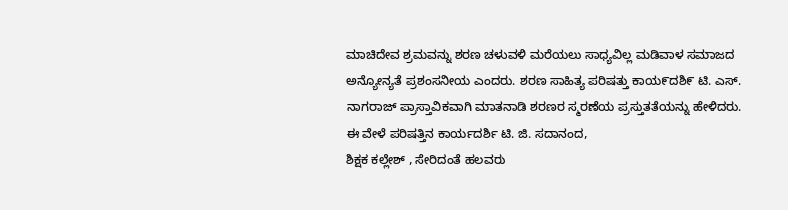ಮಾಚಿದೇವ ಶ್ರಮವನ್ನು ಶರಣ ಚಳುವಳಿ ಮರೆಯಲು ಸಾಧ್ಯವಿಲ್ಲ ಮಡಿವಾಳ ಸಮಾಜದ ಅನ್ಯೋನ್ಯತೆ ಪ್ರಶಂಸನೀಯ ಎಂದರು. ಶರಣ ಸಾಹಿತ್ಯ ಪರಿಷತ್ತು ಕಾಯ೯ದಶಿ೯ ಟಿ. ಎಸ್. ನಾಗರಾಜ್ ಪ್ರಾಸ್ತಾವಿಕವಾಗಿ ಮಾತನಾಡಿ ಶರಣರ ಸ್ಮರಣೆಯ ಪ್ರಸ್ತುತತೆಯನ್ನು ಹೇಳಿದರು.
ಈ ವೇಳೆ ಪರಿಷತ್ತಿನ ಕಾರ್ಯದರ್ಶಿ ಟಿ. ಜಿ. ಸದಾನಂದ,
ಶಿಕ್ಷಕ ಕಲ್ಲೇಶ್ , ಸೇರಿದಂತೆ ಹಲವರು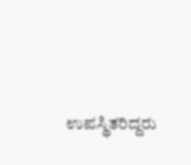ಉಪಸ್ಥಿತರಿದ್ದರು